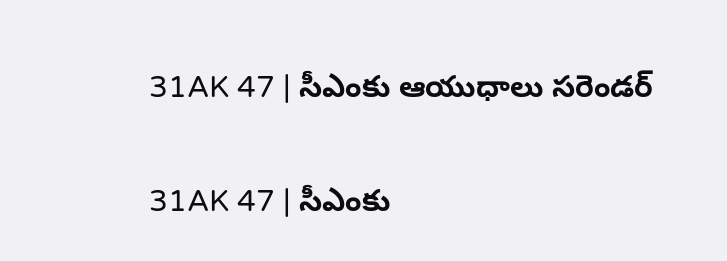31AK 47 | సీఎంకు ఆయుధాలు సరెండర్

31AK 47 | సీఎంకు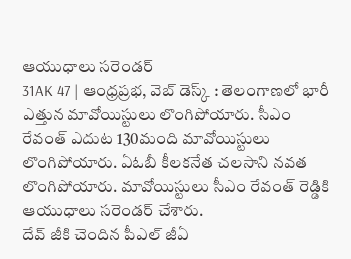ఆయుధాలు సరెండర్
31AK 47 | ఆంధ్రప్రభ, వెబ్ డెస్క్ : తెలంగాణలో భారీ ఎత్తున మావోయిస్టులు లొంగిపోయారు. సీఎం రేవంత్ ఎదుట 130మంది మావోయిస్టులు లొంగిపోయారు. ఏఓబీ కీలకనేత చలసాని నవత లొంగిపోయారు. మావోయిస్టులు సీఎం రేవంత్ రెడ్డికి ఆయుధాలు సరెండర్ చేశారు.
దేవ్ జీకి చెందిన పీఎల్ జీఏ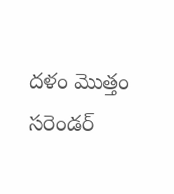దళం మొత్తం సరెండర్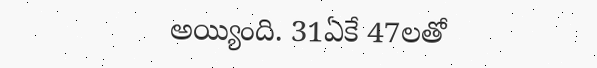అయ్యింది. 31ఏకే 47లతో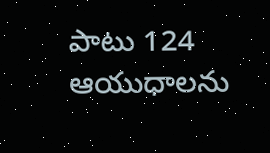పాటు 124 ఆయుధాలను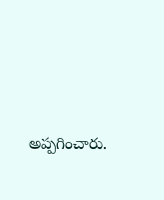అప్పగించారు.